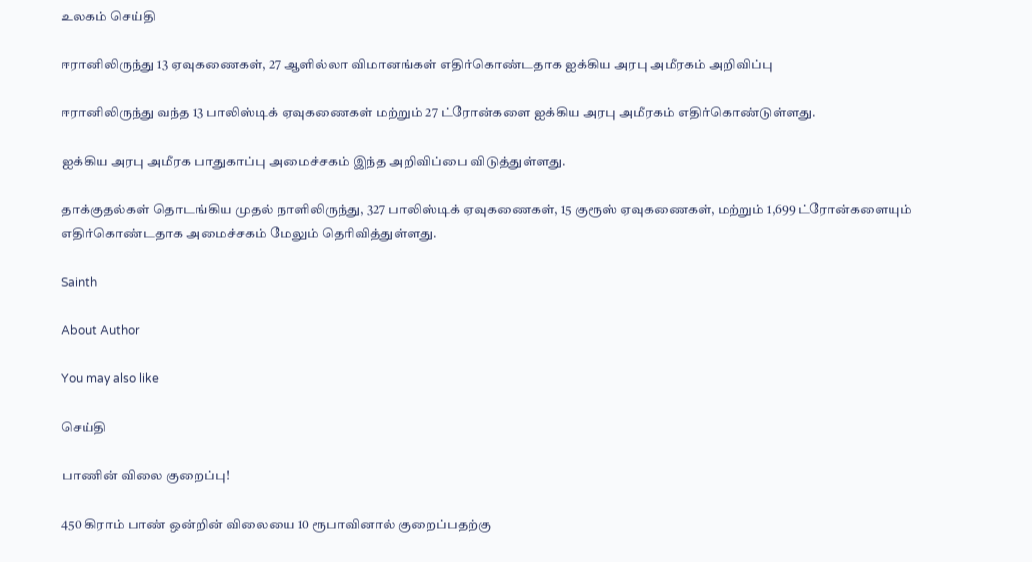உலகம் செய்தி

ஈரானிலிருந்து 13 ஏவுகணைகள், 27 ஆளில்லா விமானங்கள் எதிர்கொண்டதாக ஐக்கிய அரபு அமீரகம் அறிவிப்பு

ஈரானிலிருந்து வந்த 13 பாலிஸ்டிக் ஏவுகணைகள் மற்றும் 27 ட்ரோன்களை ஐக்கிய அரபு அமீரகம் எதிர்கொண்டுள்ளது.

ஐக்கிய அரபு அமீரக பாதுகாப்பு அமைச்சகம் இந்த அறிவிப்பை விடுத்துள்ளது.

தாக்குதல்கள் தொடங்கிய முதல் நாளிலிருந்து, 327 பாலிஸ்டிக் ஏவுகணைகள், 15 குரூஸ் ஏவுகணைகள், மற்றும் 1,699 ட்ரோன்களையும் எதிர்கொண்டதாக அமைச்சகம் மேலும் தெரிவித்துள்ளது.

Sainth

About Author

You may also like

செய்தி

பாணின் விலை குறைப்பு!

450 கிராம் பாண் ஒன்றின் விலையை 10 ரூபாவினால் குறைப்பதற்கு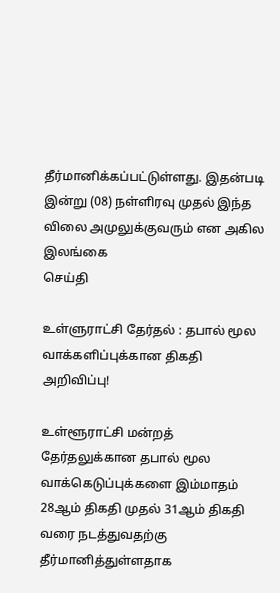தீர்மானிக்கப்பட்டுள்ளது. இதன்படி   இன்று (08) நள்ளிரவு முதல் இந்த விலை அமுலுக்குவரும் என அகில இலங்கை
செய்தி

உள்ளுராட்சி தேர்தல் : தபால் மூல வாக்களிப்புக்கான திகதி அறிவிப்பு!

உள்ளூராட்சி மன்றத் தேர்தலுக்கான தபால் மூல வாக்கெடுப்புக்களை இம்மாதம் 28ஆம் திகதி முதல் 31ஆம் திகதி வரை நடத்துவதற்கு தீர்மானித்துள்ளதாக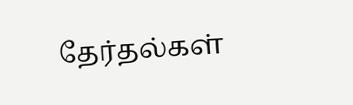தேர்தல்கள்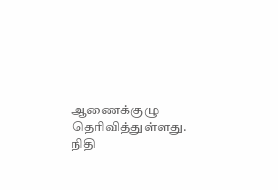ஆணைக்குழு தெரிவித்துள்ளது. நிதி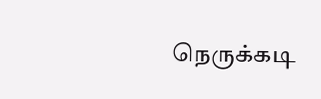நெருக்கடி